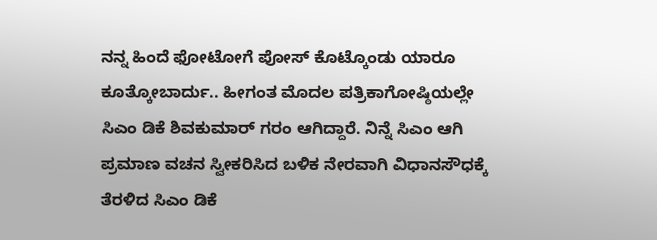ನನ್ನ ಹಿಂದೆ ಫೋಟೋಗೆ ಪೋಸ್ ಕೊಟ್ಕೊಂಡು ಯಾರೂ ಕೂತ್ಕೋಬಾರ್ದು.. ಹೀಗಂತ ಮೊದಲ ಪತ್ರಿಕಾಗೋಷ್ಠಿಯಲ್ಲೇ ಸಿಎಂ ಡಿಕೆ ಶಿವಕುಮಾರ್ ಗರಂ ಆಗಿದ್ದಾರೆ. ನಿನ್ನೆ ಸಿಎಂ ಆಗಿ ಪ್ರಮಾಣ ವಚನ ಸ್ವೀಕರಿಸಿದ ಬಳಿಕ ನೇರವಾಗಿ ವಿಧಾನಸೌಧಕ್ಕೆ ತೆರಳಿದ ಸಿಎಂ ಡಿಕೆ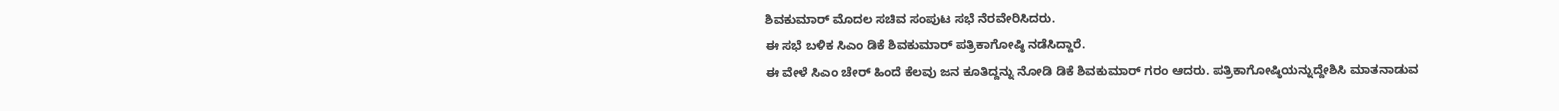ಶಿವಕುಮಾರ್ ಮೊದಲ ಸಚಿವ ಸಂಪುಟ ಸಭೆ ನೆರವೇರಿಸಿದರು.
ಈ ಸಭೆ ಬಳಿಕ ಸಿಎಂ ಡಿಕೆ ಶಿವಕುಮಾರ್ ಪತ್ರಿಕಾಗೋಷ್ಠಿ ನಡೆಸಿದ್ದಾರೆ.
ಈ ವೇಳೆ ಸಿಎಂ ಚೇರ್ ಹಿಂದೆ ಕೆಲವು ಜನ ಕೂತಿದ್ದನ್ನು ನೋಡಿ ಡಿಕೆ ಶಿವಕುಮಾರ್ ಗರಂ ಆದರು. ಪತ್ರಿಕಾಗೋಷ್ಠಿಯನ್ನುದ್ದೇಶಿಸಿ ಮಾತನಾಡುವ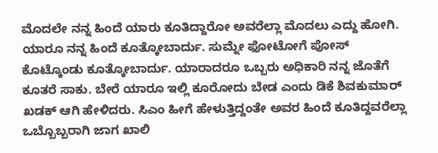ಮೊದಲೇ ನನ್ನ ಹಿಂದೆ ಯಾರು ಕೂತಿದ್ದಾರೋ ಅವರೆಲ್ಲಾ ಮೊದಲು ಎದ್ದು ಹೋಗಿ. ಯಾರೂ ನನ್ನ ಹಿಂದೆ ಕೂತ್ಕೋಬಾರ್ದು. ಸುಮ್ನೇ ಫೋಟೋಗೆ ಪೋಸ್ ಕೊಟ್ಕೊಂಡು ಕೂತ್ಕೋಬಾರ್ದು. ಯಾರಾದರೂ ಒಬ್ಬರು ಅಧಿಕಾರಿ ನನ್ನ ಜೊತೆಗೆ ಕೂತರೆ ಸಾಕು. ಬೇರೆ ಯಾರೂ ಇಲ್ಲಿ ಕೂರೋದು ಬೇಡ ಎಂದು ಡಿಕೆ ಶಿವಕುಮಾರ್ ಖಡಕ್ ಆಗಿ ಹೇಳಿದರು. ಸಿಎಂ ಹೀಗೆ ಹೇಳುತ್ತಿದ್ದಂತೇ ಅವರ ಹಿಂದೆ ಕೂತಿದ್ದವರೆಲ್ಲಾ ಒಬ್ಬೊಬ್ಬರಾಗಿ ಜಾಗ ಖಾಲಿ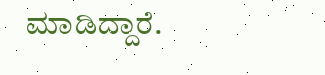ಮಾಡಿದ್ದಾರೆ.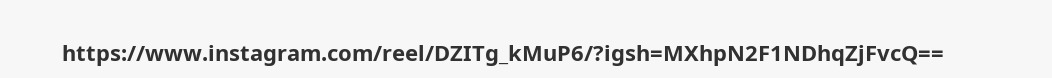https://www.instagram.com/reel/DZITg_kMuP6/?igsh=MXhpN2F1NDhqZjFvcQ==